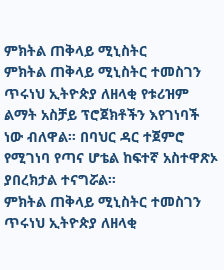ምክትል ጠቅላይ ሚኒስትር
ምክትል ጠቅላይ ሚኒስትር ተመስገን ጥሩነህ ኢትዮጵያ ለዘላቂ የቱሪዝም ልማት አስቻይ ፕሮጀክቶችን እየገነባች ነው ብለዋል። በባህር ዳር ተጀምሮ የሚገነባ የጣና ሆቴል ከፍተኛ አስተዋጽኦ ያበረክታል ተናግሯል።
ምክትል ጠቅላይ ሚኒስትር ተመስገን ጥሩነህ ኢትዮጵያ ለዘላቂ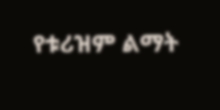የቱሪዝም ልማት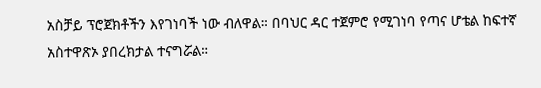አስቻይ ፕሮጀክቶችን እየገነባች ነው ብለዋል። በባህር ዳር ተጀምሮ የሚገነባ የጣና ሆቴል ከፍተኛ አስተዋጽኦ ያበረክታል ተናግሯል።